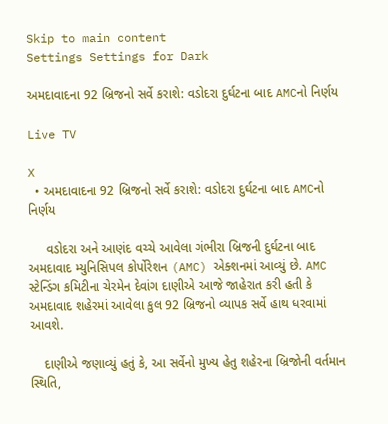Skip to main content
Settings Settings for Dark

અમદાવાદના 92 બ્રિજનો સર્વે કરાશે: વડોદરા દુર્ઘટના બાદ AMCનો નિર્ણય

Live TV

X
  • અમદાવાદના 92 બ્રિજનો સર્વે કરાશે: વડોદરા દુર્ઘટના બાદ AMCનો નિર્ણય

     વડોદરા અને આણંદ વચ્ચે આવેલા ગંભીરા બ્રિજની દુર્ઘટના બાદ અમદાવાદ મ્યુનિસિપલ કોર્પોરેશન (AMC) એક્શનમાં આવ્યું છે. AMC સ્ટેન્ડિંગ કમિટીના ચેરમેન દેવાંગ દાણીએ આજે જાહેરાત કરી હતી કે અમદાવાદ શહેરમાં આવેલા કુલ 92 બ્રિજનો વ્યાપક સર્વે હાથ ધરવામાં આવશે.

    દાણીએ જણાવ્યું હતું કે, આ સર્વેનો મુખ્ય હેતુ શહેરના બ્રિજોની વર્તમાન સ્થિતિ,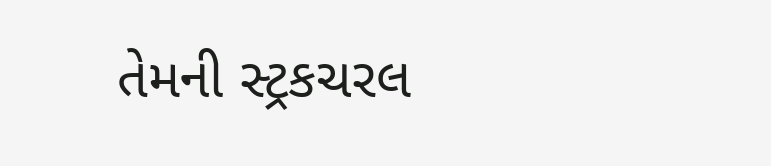તેમની સ્ટ્રકચરલ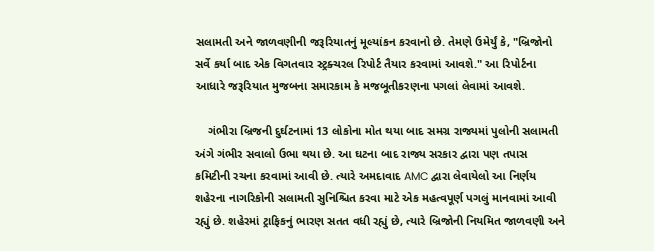સલામતી અને જાળવણીની જરૂરિયાતનું મૂલ્યાંકન કરવાનો છે. તેમણે ઉમેર્યું કે, "બ્રિજોનો સર્વે કર્યા બાદ એક વિગતવાર સ્ટ્રક્ચરલ રિપોર્ટ તૈયાર કરવામાં આવશે." આ રિપોર્ટના આધારે જરૂરિયાત મુજબના સમારકામ કે મજબૂતીકરણના પગલાં લેવામાં આવશે.

    ગંભીરા બ્રિજની દુર્ઘટનામાં 13 લોકોના મોત થયા બાદ સમગ્ર રાજ્યમાં પુલોની સલામતી અંગે ગંભીર સવાલો ઉભા થયા છે. આ ઘટના બાદ રાજ્ય સરકાર દ્વારા પણ તપાસ કમિટીની રચના કરવામાં આવી છે. ત્યારે અમદાવાદ AMC દ્વારા લેવાયેલો આ નિર્ણય શહેરના નાગરિકોની સલામતી સુનિશ્ચિત કરવા માટે એક મહત્વપૂર્ણ પગલું માનવામાં આવી રહ્યું છે. શહેરમાં ટ્રાફિકનું ભારણ સતત વધી રહ્યું છે, ત્યારે બ્રિજોની નિયમિત જાળવણી અને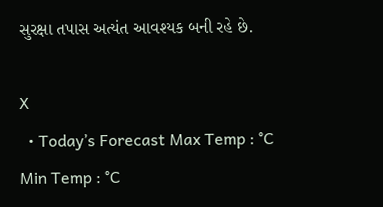સુરક્ષા તપાસ અત્યંત આવશ્યક બની રહે છે.

X
  • Today’s Forecast Max Temp : °C Min Temp : °C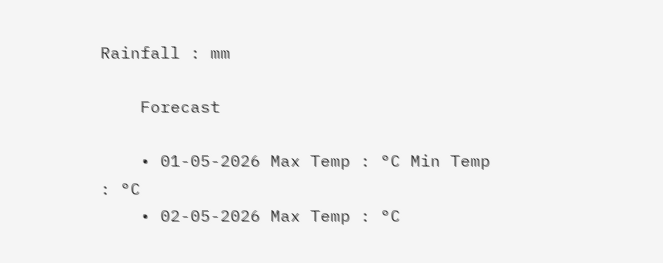Rainfall : mm

    Forecast

    • 01-05-2026 Max Temp : °C Min Temp : °C
    • 02-05-2026 Max Temp : °C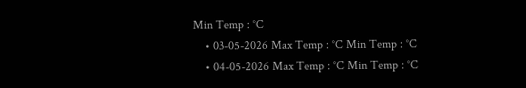Min Temp : °C
    • 03-05-2026 Max Temp : °C Min Temp : °C
    • 04-05-2026 Max Temp : °C Min Temp : °C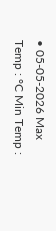• 05-05-2026 Max Temp : °C Min Temp :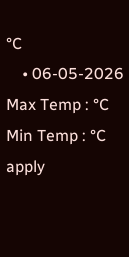°C
    • 06-05-2026 Max Temp : °C Min Temp : °C
apply